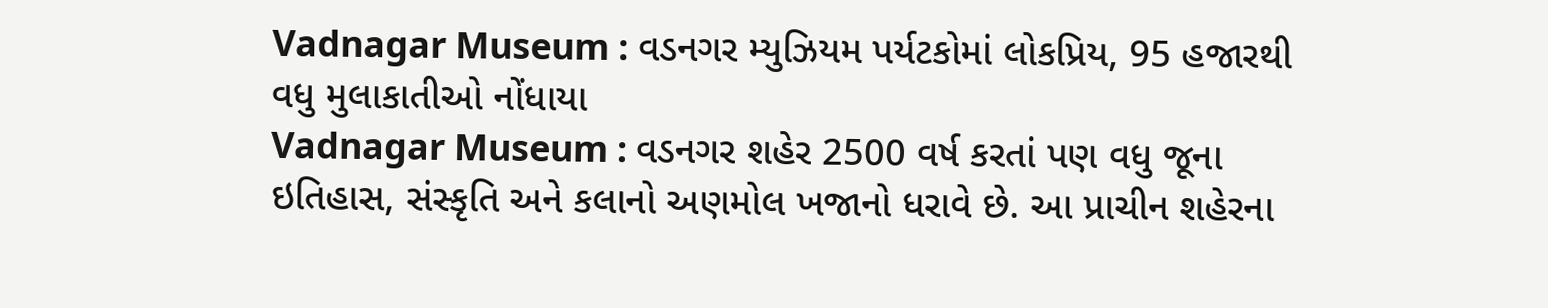Vadnagar Museum : વડનગર મ્યુઝિયમ પર્યટકોમાં લોકપ્રિય, 95 હજારથી વધુ મુલાકાતીઓ નોંધાયા
Vadnagar Museum : વડનગર શહેર 2500 વર્ષ કરતાં પણ વધુ જૂના ઇતિહાસ, સંસ્કૃતિ અને કલાનો અણમોલ ખજાનો ધરાવે છે. આ પ્રાચીન શહેરના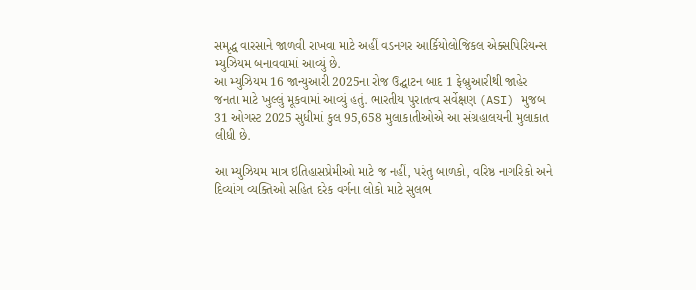સમૃદ્ધ વારસાને જાળવી રાખવા માટે અહીં વડનગર આર્કિયોલોજિકલ એક્સપિરિયન્સ મ્યુઝિયમ બનાવવામાં આવ્યું છે.
આ મ્યુઝિયમ 16 જાન્યુઆરી 2025ના રોજ ઉદ્ઘાટન બાદ 1 ફેબ્રુઆરીથી જાહેર જનતા માટે ખુલ્લું મૂકવામાં આવ્યું હતું. ભારતીય પુરાતત્વ સર્વેક્ષણ (ASI) મુજબ 31 ઓગસ્ટ 2025 સુધીમાં કુલ 95,658 મુલાકાતીઓએ આ સંગ્રહાલયની મુલાકાત લીધી છે.

આ મ્યુઝિયમ માત્ર ઇતિહાસપ્રેમીઓ માટે જ નહીં, પરંતુ બાળકો, વરિષ્ઠ નાગરિકો અને દિવ્યાંગ વ્યક્તિઓ સહિત દરેક વર્ગના લોકો માટે સુલભ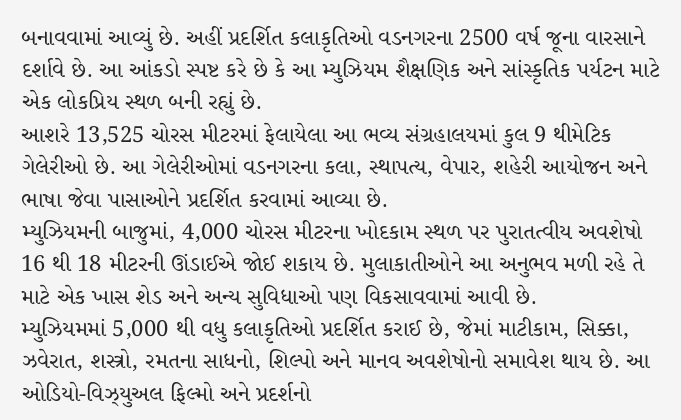બનાવવામાં આવ્યું છે. અહીં પ્રદર્શિત કલાકૃતિઓ વડનગરના 2500 વર્ષ જૂના વારસાને દર્શાવે છે. આ આંકડો સ્પષ્ટ કરે છે કે આ મ્યુઝિયમ શૈક્ષણિક અને સાંસ્કૃતિક પર્યટન માટે એક લોકપ્રિય સ્થળ બની રહ્યું છે.
આશરે 13,525 ચોરસ મીટરમાં ફેલાયેલા આ ભવ્ય સંગ્રહાલયમાં કુલ 9 થીમેટિક ગેલેરીઓ છે. આ ગેલેરીઓમાં વડનગરના કલા, સ્થાપત્ય, વેપાર, શહેરી આયોજન અને ભાષા જેવા પાસાઓને પ્રદર્શિત કરવામાં આવ્યા છે.
મ્યુઝિયમની બાજુમાં, 4,000 ચોરસ મીટરના ખોદકામ સ્થળ પર પુરાતત્વીય અવશેષો 16 થી 18 મીટરની ઊંડાઈએ જોઈ શકાય છે. મુલાકાતીઓને આ અનુભવ મળી રહે તે માટે એક ખાસ શેડ અને અન્ય સુવિધાઓ પણ વિકસાવવામાં આવી છે.
મ્યુઝિયમમાં 5,000 થી વધુ કલાકૃતિઓ પ્રદર્શિત કરાઈ છે, જેમાં માટીકામ, સિક્કા, ઝવેરાત, શસ્ત્રો, રમતના સાધનો, શિલ્પો અને માનવ અવશેષોનો સમાવેશ થાય છે. આ ઓડિયો-વિઝ્યુઅલ ફિલ્મો અને પ્રદર્શનો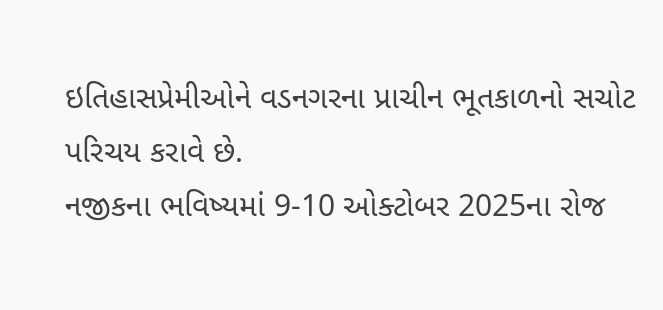ઇતિહાસપ્રેમીઓને વડનગરના પ્રાચીન ભૂતકાળનો સચોટ પરિચય કરાવે છે.
નજીકના ભવિષ્યમાં 9-10 ઓક્ટોબર 2025ના રોજ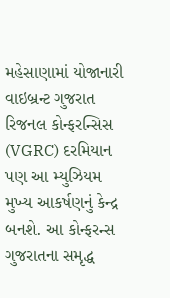મહેસાણામાં યોજાનારી વાઇબ્રન્ટ ગુજરાત રિજનલ કોન્ફરન્સિસ (VGRC) દરમિયાન પણ આ મ્યુઝિયમ મુખ્ય આકર્ષણનું કેન્દ્ર બનશે. આ કોન્ફરન્સ ગુજરાતના સમૃદ્ધ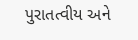પુરાતત્વીય અને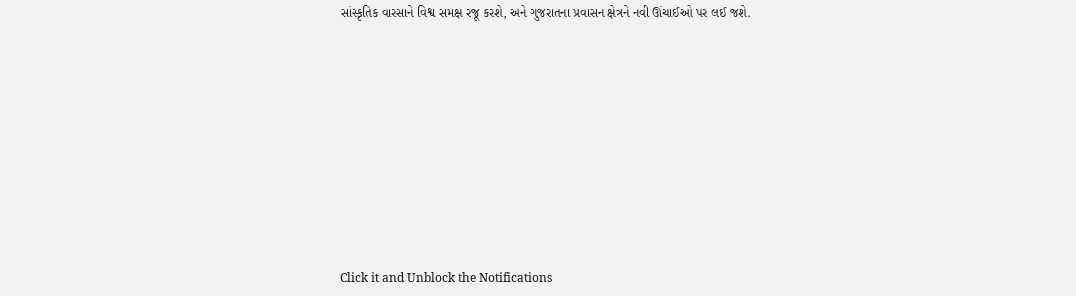સાંસ્કૃતિક વારસાને વિશ્વ સમક્ષ રજૂ કરશે, અને ગુજરાતના પ્રવાસન ક્ષેત્રને નવી ઊંચાઈઓ પર લઈ જશે.












Click it and Unblock the Notifications